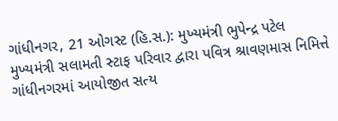ગાંધીનગર, 21 ઓગસ્ટ (હિ.સ.): મુખ્યમંત્રી ભુપેન્દ્ર પટેલ મુખ્યમંત્રી સલામતી સ્ટાફ પરિવાર દ્વારા પવિત્ર શ્રાવણમાસ નિમિત્તે ગાંધીનગરમાં આયોજીત સત્ય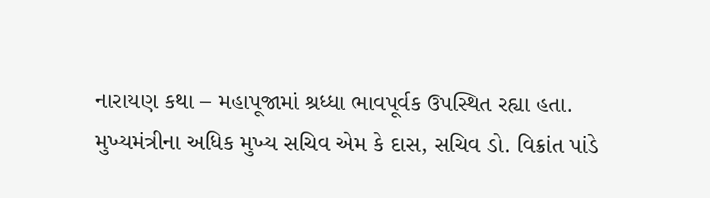નારાયણ કથા – મહાપૂજામાં શ્રધ્ધા ભાવપૂર્વક ઉપસ્થિત રહ્યા હતા.
મુખ્યમંત્રીના અધિક મુખ્ય સચિવ એમ કે દાસ, સચિવ ડો. વિક્રાંત પાંડે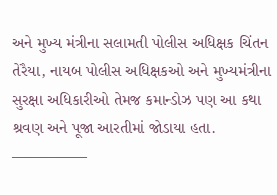અને મુખ્ય મંત્રીના સલામતી પોલીસ અધિક્ષક ચિંતન તેરૈયા, નાયબ પોલીસ અધિક્ષકઓ અને મુખ્યમંત્રીના સુરક્ષા અધિકારીઓ તેમજ કમાન્ડોઝ પણ આ કથા શ્રવણ અને પૂજા આરતીમાં જોડાયા હતા.
—————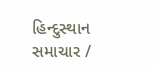હિન્દુસ્થાન સમાચાર /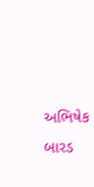અભિષેક બારડ